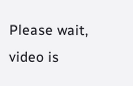Please wait, video is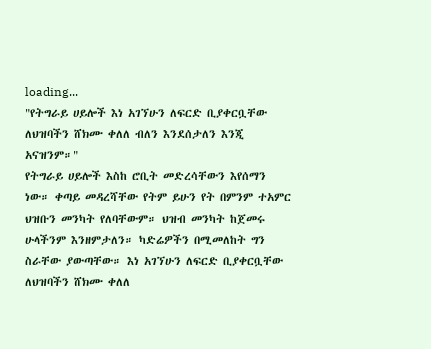loading...
"የትግራይ ሀይሎች እነ አገኘሁን ለፍርድ ቢያቀርቧቸው ለህዝባችን ሸክሙ ቀለለ ብለን እንደሰታለን እንጂ አናዝንም።"
የትግራይ ሀይሎች እስከ ሮቢት መድረሳቸውን እየሰማን ነው። ቀጣይ መዳረሻቸው የትም ይሁን የት በምንም ተአምር ህዝቡን መንካት የለባቸውም። ህዝብ መንካት ከጀመሩ ሁላችንም እንዘምታለን። ካድሬዎችን በሚመለከት ግን ስራቸው ያውጣቸው። እነ አገኘሁን ለፍርድ ቢያቀርቧቸው ለህዝባችን ሸክሙ ቀለለ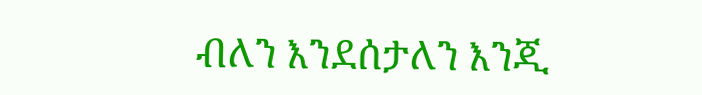ብለን እንደሰታለን እንጂ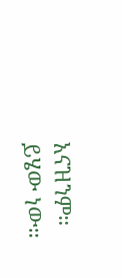አናዝንም። ይሄው ነው።